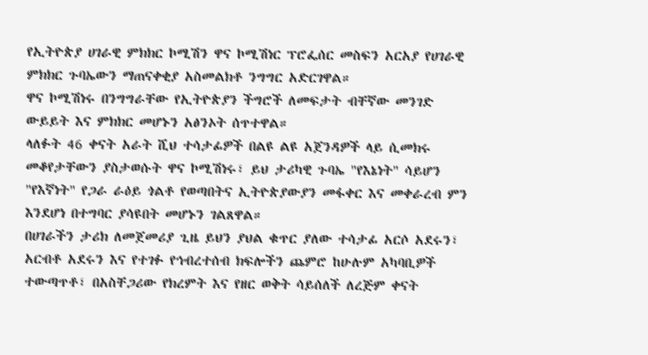የኢትዮጵያ ሀገራዊ ምክክር ኮሚሽን ዋና ኮሚሽነር ፕሮፌሰር መስፍን አርአያ የሀገራዊ ምክክር ጉባኤውን ማጠናቀቂያ አስመልክቶ ንግግር አድርገዋል።
ዋና ኮሚሽነሩ በንግግራቸው የኢትዮጵያን ችግሮች ለመፍታት ብቸኛው መንገድ ውይይት እና ምክክር መሆኑን አፅንኦት ሰጥተዋል።
ላለፉት 46 ቀናት አራት ሺህ ተሳታፊዎች በልዩ ልዩ አጀንዳዎች ላይ ሲመክሩ መቆየታቸውን ያስታወሱት ዋና ኮሚሽነሩ፣ ይህ ታሪካዊ ጉባኤ "የእኔነት" ሳይሆን "የእኛነት" የጋራ ራዕይ ጎልቶ የወጣበትና ኢትዮጵያውያን መፋቀር እና መቀራረብ ምን እንደሆነ በተግባር ያሳዩበት መሆኑን ገልጸዋል።
በሀገራችን ታሪክ ለመጀመሪያ ጊዜ ይህን ያህል ቁጥር ያለው ተሳታፊ አርሶ አደሩን፣ አርብቶ አደሩን እና የተገፉ የኅብረተሰብ ክፍሎችን ጨምሮ ከሁሉም አካባቢዎች ተውጣጥቶ፣ በአስቸጋሪው የክረምት እና የዘር ወቅት ሳይሰለች ለረጅም ቀናት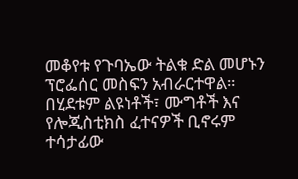መቆየቱ የጉባኤው ትልቁ ድል መሆኑን ፕሮፌሰር መስፍን አብራርተዋል።
በሂደቱም ልዩነቶች፣ ሙግቶች እና የሎጂስቲክስ ፈተናዎች ቢኖሩም ተሳታፊው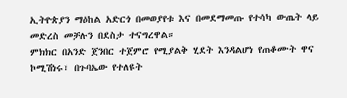ኢትዮጵያን ማዕከል አድርጎ በመወያየቱ እና በመደማመጡ የተሳካ ውጤት ላይ መድረስ መቻሉን በደስታ ተናግረዋል።
ምክክር በአንድ ጀንበር ተጀምሮ የሚያልቅ ሂደት እንዳልሆነ የጠቆሙት ዋና ኮሚሽነሩ፣ በጉባኤው የተለዩት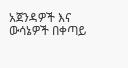አጀንዳዎች እና ውሳኔዎች በቀጣይ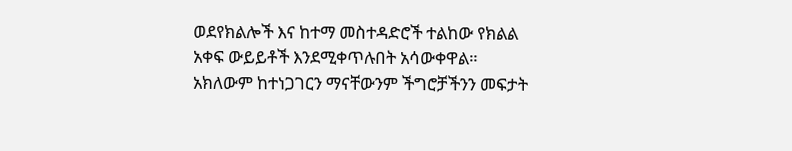ወደየክልሎች እና ከተማ መስተዳድሮች ተልከው የክልል አቀፍ ውይይቶች እንደሚቀጥሉበት አሳውቀዋል።
አክለውም ከተነጋገርን ማናቸውንም ችግሮቻችንን መፍታት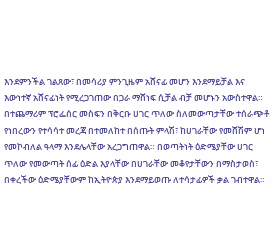እንደምንችል ገልጸው፣ በመሳሪያ ምንጊዜም አሸናፊ መሆን እንደማይቻል እና እውነተኛ አሸናፊነት የሚረጋገጠው በጋራ ማሸነፍ ሲቻል ብቻ መሆኑን አውስተዋል።
በተጨማሪም ፕሮፌሰር መስፍን በቅርቡ ሀገር ጥለው ስለመውጣታቸው ተሰራጭቶ የነበረውን የተሳሳተ መረጃ በተመለከተ በሰጡት ምላሽ፣ ከሀገራቸው የመሸሽም ሆነ የመኮብለል ዓላማ እንደሌላቸው አረጋግጠዋል። በወጣትነት ዕድሜያቸው ሀገር ጥለው የመውጣት ሰፊ ዕድል እያላቸው በሀገራቸው መቆየታቸውን በማስታወስ፣ በቀረችው ዕድሜያቸውም ከኢትዮጵያ እንደማይወጡ ለተሳታፊዎች ቃል ገብተዋል።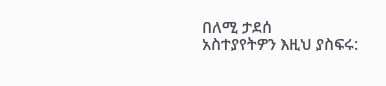በለሚ ታደሰ
አስተያየትዎን እዚህ ያስፍሩ: